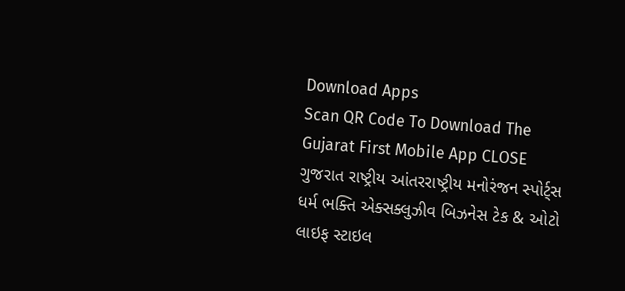Download Apps
Scan QR Code To Download The Gujarat First Mobile App CLOSE
ગુજરાત રાષ્ટ્રીય આંતરરાષ્ટ્રીય મનોરંજન સ્પોર્ટ્સ ધર્મ ભક્તિ એક્સક્લુઝીવ બિઝનેસ ટેક & ઓટો લાઇફ સ્ટાઇલ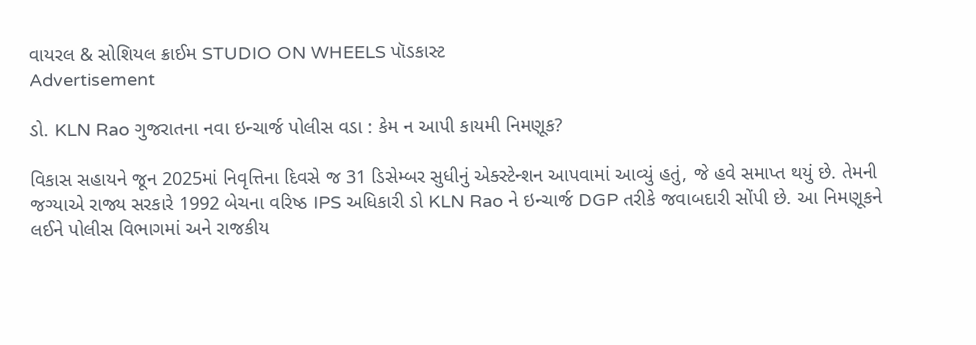વાયરલ & સોશિયલ ક્રાઈમ STUDIO ON WHEELS પૉડકાસ્ટ
Advertisement

ડો. KLN Rao ગુજરાતના નવા ઇન્ચાર્જ પોલીસ વડા : કેમ ન આપી કાયમી નિમણૂક?

વિકાસ સહાયને જૂન 2025માં નિવૃત્તિના દિવસે જ 31 ડિસેમ્બર સુધીનું એક્સ્ટેન્શન આપવામાં આવ્યું હતું, જે હવે સમાપ્ત થયું છે. તેમની જગ્યાએ રાજ્ય સરકારે 1992 બેચના વરિષ્ઠ IPS અધિકારી ડો KLN Rao ને ઇન્ચાર્જ DGP તરીકે જવાબદારી સોંપી છે. આ નિમણૂકને લઈને પોલીસ વિભાગમાં અને રાજકીય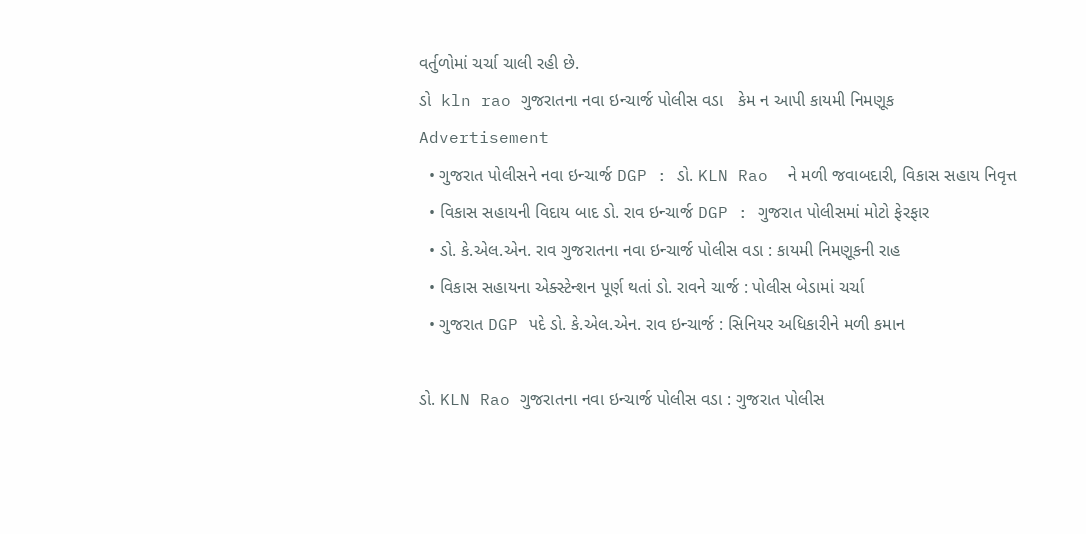વર્તુળોમાં ચર્ચા ચાલી રહી છે.
ડો  kln rao ગુજરાતના નવા ઇન્ચાર્જ પોલીસ વડા   કેમ ન આપી કાયમી નિમણૂક
Advertisement
  • ગુજરાત પોલીસને નવા ઇન્ચાર્જ DGP : ડો. KLN Rao  ને મળી જવાબદારી, વિકાસ સહાય નિવૃત્ત
  • વિકાસ સહાયની વિદાય બાદ ડો. રાવ ઇન્ચાર્જ DGP : ગુજરાત પોલીસમાં મોટો ફેરફાર
  • ડો. કે.એલ.એન. રાવ ગુજરાતના નવા ઇન્ચાર્જ પોલીસ વડા : કાયમી નિમણૂકની રાહ
  • વિકાસ સહાયના એક્સ્ટેન્શન પૂર્ણ થતાં ડો. રાવને ચાર્જ : પોલીસ બેડામાં ચર્ચા
  • ગુજરાત DGP પદે ડો. કે.એલ.એન. રાવ ઇન્ચાર્જ : સિનિયર અધિકારીને મળી કમાન

ડો. KLN Rao ગુજરાતના નવા ઇન્ચાર્જ પોલીસ વડા : ગુજરાત પોલીસ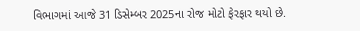વિભાગમાં આજે 31 ડિસેમ્બર 2025ના રોજ મોટો ફેરફાર થયો છે.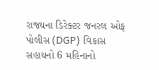રાજ્યના ડિરેક્ટર જનરલ ઓફ પોલીસ (DGP) વિકાસ સહાયનો 6 મહિનાનો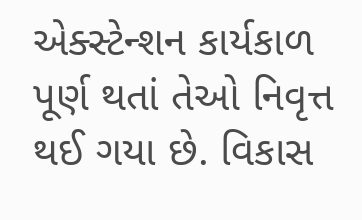એક્સ્ટેન્શન કાર્યકાળ પૂર્ણ થતાં તેઓ નિવૃત્ત થઈ ગયા છે. વિકાસ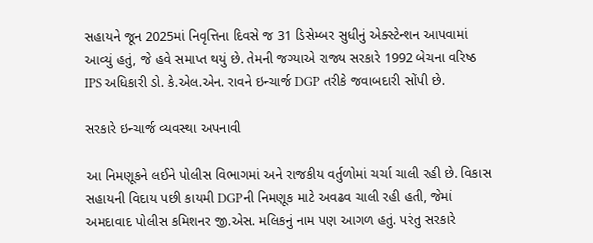સહાયને જૂન 2025માં નિવૃત્તિના દિવસે જ 31 ડિસેમ્બર સુધીનું એક્સ્ટેન્શન આપવામાં આવ્યું હતું, જે હવે સમાપ્ત થયું છે. તેમની જગ્યાએ રાજ્ય સરકારે 1992 બેચના વરિષ્ઠ IPS અધિકારી ડો. કે.એલ.એન. રાવને ઇન્ચાર્જ DGP તરીકે જવાબદારી સોંપી છે.

સરકારે ઇન્ચાર્જ વ્યવસ્થા અપનાવી

આ નિમણૂકને લઈને પોલીસ વિભાગમાં અને રાજકીય વર્તુળોમાં ચર્ચા ચાલી રહી છે. વિકાસ સહાયની વિદાય પછી કાયમી DGPની નિમણૂક માટે અવઢવ ચાલી રહી હતી, જેમાં અમદાવાદ પોલીસ કમિશનર જી.એસ. મલિકનું નામ પણ આગળ હતું. પરંતુ સરકારે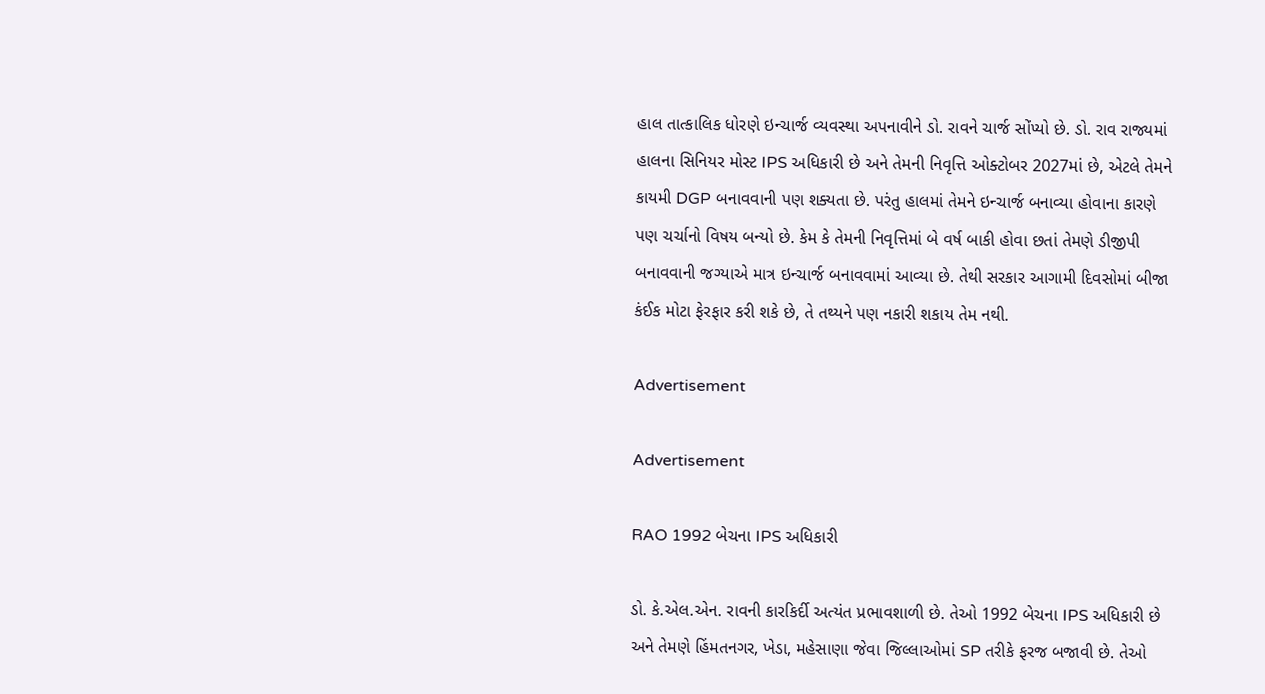હાલ તાત્કાલિક ધોરણે ઇન્ચાર્જ વ્યવસ્થા અપનાવીને ડો. રાવને ચાર્જ સોંપ્યો છે. ડો. રાવ રાજ્યમાં હાલના સિનિયર મોસ્ટ IPS અધિકારી છે અને તેમની નિવૃત્તિ ઓક્ટોબર 2027માં છે, એટલે તેમને કાયમી DGP બનાવવાની પણ શક્યતા છે. પરંતુ હાલમાં તેમને ઇન્ચાર્જ બનાવ્યા હોવાના કારણે પણ ચર્ચાનો વિષય બન્યો છે. કેમ કે તેમની નિવૃત્તિમાં બે વર્ષ બાકી હોવા છતાં તેમણે ડીજીપી બનાવવાની જગ્યાએ માત્ર ઇન્ચાર્જ બનાવવામાં આવ્યા છે. તેથી સરકાર આગામી દિવસોમાં બીજા કંઈક મોટા ફેરફાર કરી શકે છે, તે તથ્યને પણ નકારી શકાય તેમ નથી.

Advertisement

Advertisement

RAO 1992 બેચના IPS અધિકારી

ડો. કે.એલ.એન. રાવની કારકિર્દી અત્યંત પ્રભાવશાળી છે. તેઓ 1992 બેચના IPS અધિકારી છે અને તેમણે હિંમતનગર, ખેડા, મહેસાણા જેવા જિલ્લાઓમાં SP તરીકે ફરજ બજાવી છે. તેઓ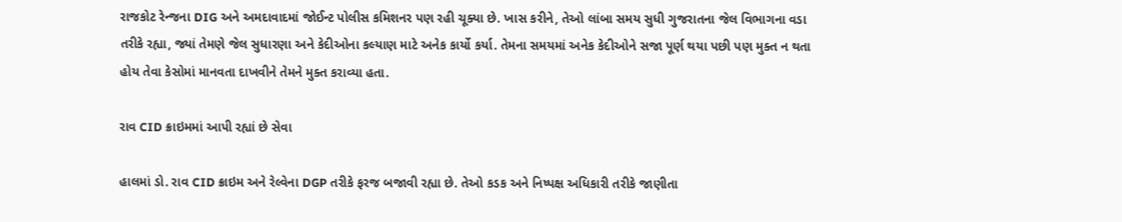રાજકોટ રેન્જના DIG અને અમદાવાદમાં જોઈન્ટ પોલીસ કમિશનર પણ રહી ચૂક્યા છે. ખાસ કરીને, તેઓ લાંબા સમય સુધી ગુજરાતના જેલ વિભાગના વડા તરીકે રહ્યા, જ્યાં તેમણે જેલ સુધારણા અને કેદીઓના કલ્યાણ માટે અનેક કાર્યો કર્યા. તેમના સમયમાં અનેક કેદીઓને સજા પૂર્ણ થયા પછી પણ મુક્ત ન થતા હોય તેવા કેસોમાં માનવતા દાખવીને તેમને મુક્ત કરાવ્યા હતા.

રાવ CID ક્રાઇમમાં આપી રહ્યાં છે સેવા

હાલમાં ડો. રાવ CID ક્રાઇમ અને રેલ્વેના DGP તરીકે ફરજ બજાવી રહ્યા છે. તેઓ કડક અને નિષ્પક્ષ અધિકારી તરીકે જાણીતા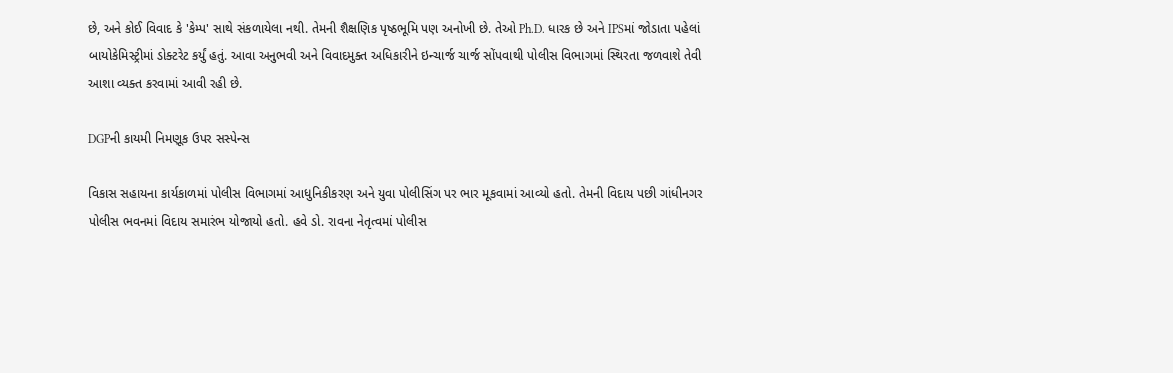છે, અને કોઈ વિવાદ કે 'કેમ્પ' સાથે સંકળાયેલા નથી. તેમની શૈક્ષણિક પૃષ્ઠભૂમિ પણ અનોખી છે. તેઓ Ph.D. ધારક છે અને IPSમાં જોડાતા પહેલાં બાયોકેમિસ્ટ્રીમાં ડોક્ટરેટ કર્યું હતું. આવા અનુભવી અને વિવાદમુક્ત અધિકારીને ઇન્ચાર્જ ચાર્જ સોંપવાથી પોલીસ વિભાગમાં સ્થિરતા જળવાશે તેવી આશા વ્યક્ત કરવામાં આવી રહી છે.

DGPની કાયમી નિમણૂક ઉપર સસ્પેન્સ

વિકાસ સહાયના કાર્યકાળમાં પોલીસ વિભાગમાં આધુનિકીકરણ અને યુવા પોલીસિંગ પર ભાર મૂકવામાં આવ્યો હતો. તેમની વિદાય પછી ગાંધીનગર પોલીસ ભવનમાં વિદાય સમારંભ યોજાયો હતો. હવે ડો. રાવના નેતૃત્વમાં પોલીસ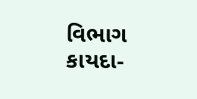વિભાગ કાયદા-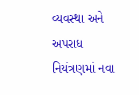વ્યવસ્થા અને અપરાધ નિયંત્રણમાં નવા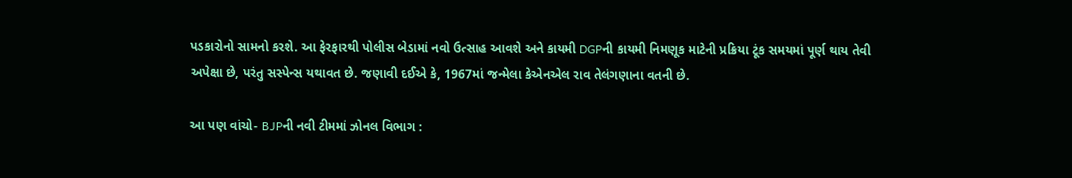પડકારોનો સામનો કરશે. આ ફેરફારથી પોલીસ બેડામાં નવો ઉત્સાહ આવશે અને કાયમી DGPની કાયમી નિમણૂક માટેની પ્રક્રિયા ટૂંક સમયમાં પૂર્ણ થાય તેવી અપેક્ષા છે, પરંતુ સસ્પેન્સ યથાવત છે. જણાવી દઈએ કે, 1967માં જન્મેલા કેએનએલ રાવ તેલંગણાના વતની છે.

આ પણ વાંચો- BJPની નવી ટીમમાં ઝોનલ વિભાગ :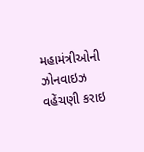મહામંત્રીઓની ઝોનવાઇઝ વહેંચણી કરાઇ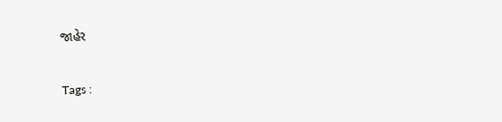જાહેર

Tags :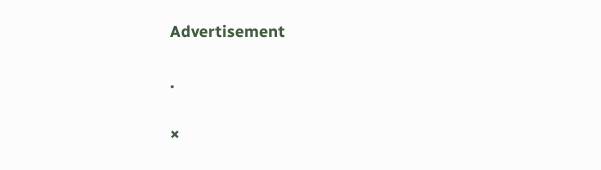Advertisement

.

×